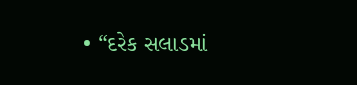• “દરેક સલાડમાં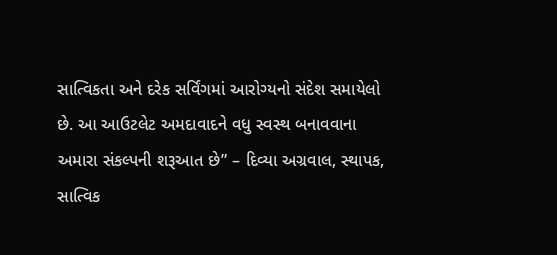સાત્વિકતા અને દરેક સર્વિંગમાં આરોગ્યનો સંદેશ સમાયેલો છે. આ આઉટલેટ અમદાવાદને વધુ સ્વસ્થ બનાવવાના અમારા સંકલ્પની શરૂઆત છે” – દિવ્યા અગ્રવાલ, સ્થાપક, સાત્વિક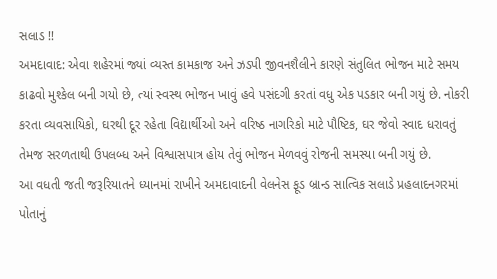સલાડ !!
અમદાવાદ: એવા શહેરમાં જ્યાં વ્યસ્ત કામકાજ અને ઝડપી જીવનશૈલીને કારણે સંતુલિત ભોજન માટે સમય કાઢવો મુશ્કેલ બની ગયો છે, ત્યાં સ્વસ્થ ભોજન ખાવું હવે પસંદગી કરતાં વધુ એક પડકાર બની ગયું છે. નોકરી કરતા વ્યવસાયિકો, ઘરથી દૂર રહેતા વિદ્યાર્થીઓ અને વરિષ્ઠ નાગરિકો માટે પૌષ્ટિક, ઘર જેવો સ્વાદ ધરાવતું તેમજ સરળતાથી ઉપલબ્ધ અને વિશ્વાસપાત્ર હોય તેવું ભોજન મેળવવું રોજની સમસ્યા બની ગયું છે.
આ વધતી જતી જરૂરિયાતને ધ્યાનમાં રાખીને અમદાવાદની વેલનેસ ફૂડ બ્રાન્ડ સાત્વિક સલાડે પ્રહલાદનગરમાં પોતાનું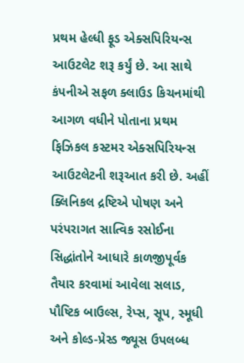પ્રથમ હેલ્ધી ફૂડ એક્સપિરિયન્સ આઉટલેટ શરૂ કર્યું છે. આ સાથે કંપનીએ સફળ ક્લાઉડ કિચનમાંથી આગળ વધીને પોતાના પ્રથમ ફિઝિકલ કસ્ટમર એક્સપિરિયન્સ આઉટલેટની શરૂઆત કરી છે. અહીં ક્લિનિકલ દ્રષ્ટિએ પોષણ અને પરંપરાગત સાત્વિક રસોઈના સિદ્ધાંતોને આધારે કાળજીપૂર્વક તૈયાર કરવામાં આવેલા સલાડ, પૌષ્ટિક બાઉલ્સ, રેપ્સ, સૂપ, સ્મૂધી અને કોલ્ડ-પ્રેસ્ડ જ્યૂસ ઉપલબ્ધ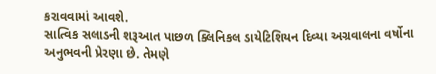કરાવવામાં આવશે.
સાત્વિક સલાડની શરૂઆત પાછળ ક્લિનિકલ ડાયેટિશિયન દિવ્યા અગ્રવાલના વર્ષોના અનુભવની પ્રેરણા છે. તેમણે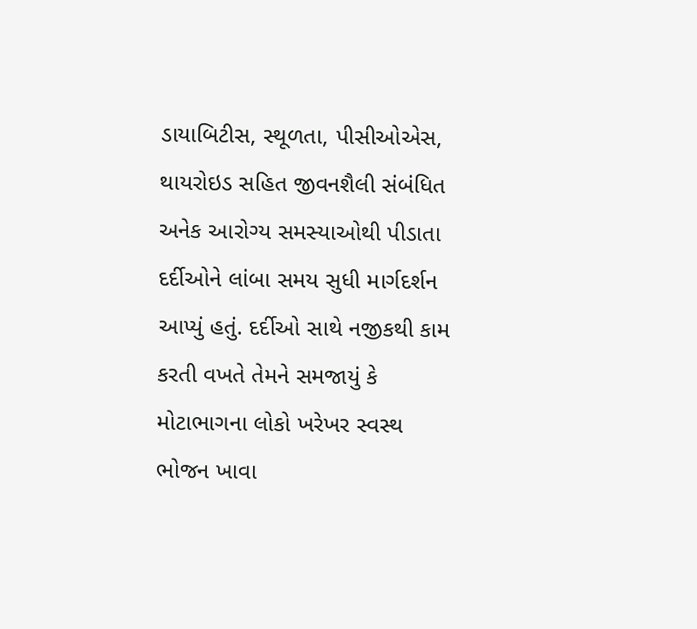ડાયાબિટીસ, સ્થૂળતા, પીસીઓએસ, થાયરોઇડ સહિત જીવનશૈલી સંબંધિત અનેક આરોગ્ય સમસ્યાઓથી પીડાતા દર્દીઓને લાંબા સમય સુધી માર્ગદર્શન આપ્યું હતું. દર્દીઓ સાથે નજીકથી કામ કરતી વખતે તેમને સમજાયું કે મોટાભાગના લોકો ખરેખર સ્વસ્થ ભોજન ખાવા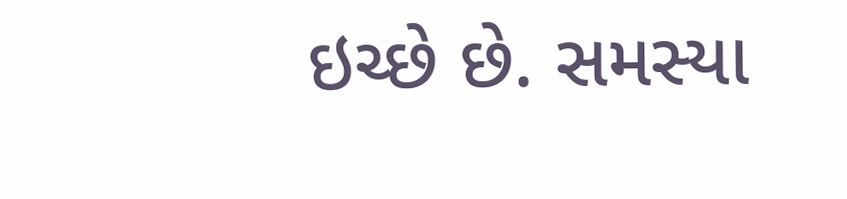ઇચ્છે છે. સમસ્યા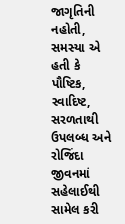જાગૃતિની નહોતી, સમસ્યા એ હતી કે પૌષ્ટિક, સ્વાદિષ્ટ, સરળતાથી ઉપલબ્ધ અને રોજિંદા જીવનમાં સહેલાઈથી સામેલ કરી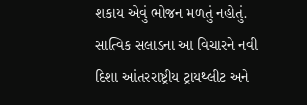શકાય એવું ભોજન મળતું નહોતું.
સાત્વિક સલાડના આ વિચારને નવી દિશા આંતરરાષ્ટ્રીય ટ્રાયથ્લીટ અને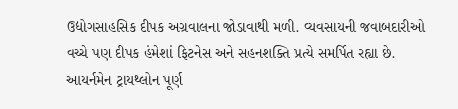ઉદ્યોગસાહસિક દીપક અગ્રવાલના જોડાવાથી મળી. વ્યવસાયની જવાબદારીઓ વચ્ચે પણ દીપક હંમેશાં ફિટનેસ અને સહનશક્તિ પ્રત્યે સમર્પિત રહ્યા છે. આયર્નમેન ટ્રાયથ્લોન પૂર્ણ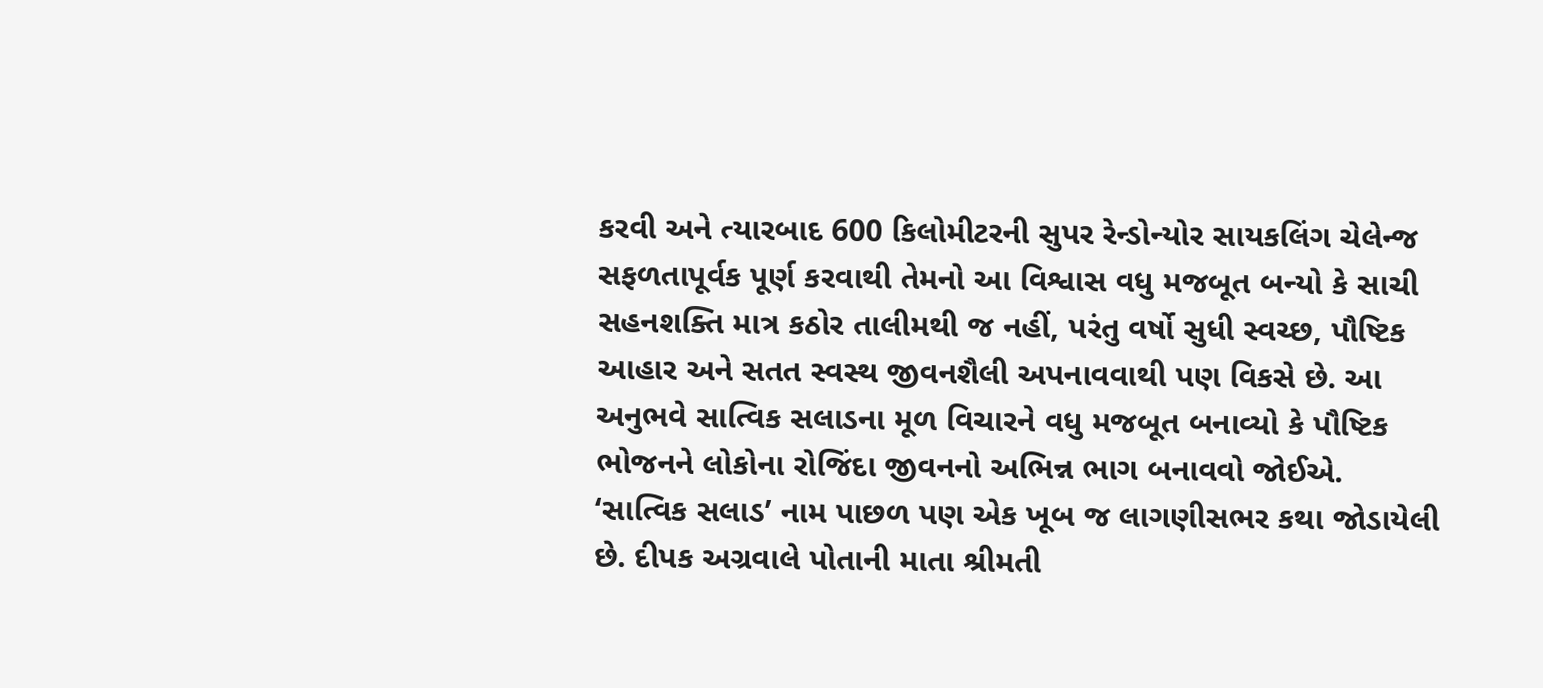કરવી અને ત્યારબાદ 600 કિલોમીટરની સુપર રેન્ડોન્યોર સાયકલિંગ ચેલેન્જ સફળતાપૂર્વક પૂર્ણ કરવાથી તેમનો આ વિશ્વાસ વધુ મજબૂત બન્યો કે સાચી સહનશક્તિ માત્ર કઠોર તાલીમથી જ નહીં, પરંતુ વર્ષો સુધી સ્વચ્છ, પૌષ્ટિક આહાર અને સતત સ્વસ્થ જીવનશૈલી અપનાવવાથી પણ વિકસે છે. આ અનુભવે સાત્વિક સલાડના મૂળ વિચારને વધુ મજબૂત બનાવ્યો કે પૌષ્ટિક ભોજનને લોકોના રોજિંદા જીવનનો અભિન્ન ભાગ બનાવવો જોઈએ.
‘સાત્વિક સલાડ’ નામ પાછળ પણ એક ખૂબ જ લાગણીસભર કથા જોડાયેલી છે. દીપક અગ્રવાલે પોતાની માતા શ્રીમતી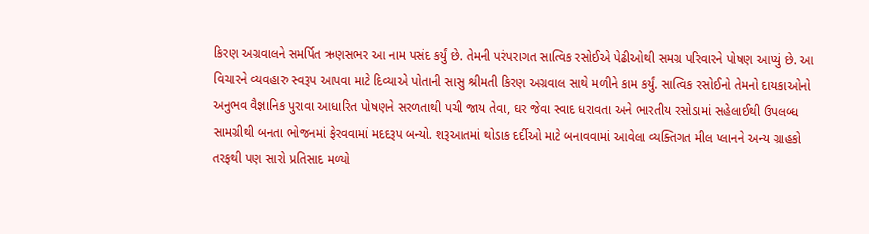કિરણ અગ્રવાલને સમર્પિત ઋણસભર આ નામ પસંદ કર્યું છે. તેમની પરંપરાગત સાત્વિક રસોઈએ પેઢીઓથી સમગ્ર પરિવારને પોષણ આપ્યું છે. આ વિચારને વ્યવહારુ સ્વરૂપ આપવા માટે દિવ્યાએ પોતાની સાસુ શ્રીમતી કિરણ અગ્રવાલ સાથે મળીને કામ કર્યું. સાત્વિક રસોઈનો તેમનો દાયકાઓનો અનુભવ વૈજ્ઞાનિક પુરાવા આધારિત પોષણને સરળતાથી પચી જાય તેવા, ઘર જેવા સ્વાદ ધરાવતા અને ભારતીય રસોડામાં સહેલાઈથી ઉપલબ્ધ સામગ્રીથી બનતા ભોજનમાં ફેરવવામાં મદદરૂપ બન્યો. શરૂઆતમાં થોડાક દર્દીઓ માટે બનાવવામાં આવેલા વ્યક્તિગત મીલ પ્લાનને અન્ય ગ્રાહકો તરફથી પણ સારો પ્રતિસાદ મળ્યો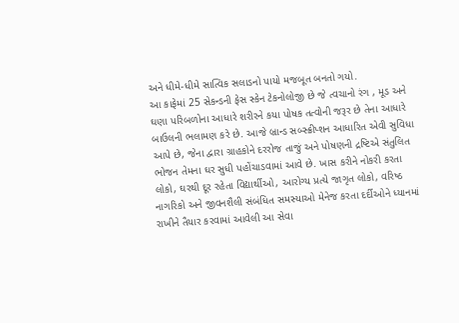અને ધીમે-ધીમે સાત્વિક સલાડનો પાયો મજબૂત બનતો ગયો.
આ કાફેમાં 25 સેકન્ડની ફેસ સ્કેન ટેકનોલોજી છે જે ત્વચાનો રંગ , મૂડ અને ઘણા પરિબળોના આધારે શરીરને કયા પોષક તત્વોની જરૂર છે તેના આધારે બાઉલની ભલામણ કરે છે. આજે બ્રાન્ડ સબ્સ્ક્રીપ્શન આધારિત એવી સુવિધા આપે છે, જેના દ્વારા ગ્રાહકોને દરરોજ તાજું અને પોષણની દ્રષ્ટિએ સંતુલિત ભોજન તેમના ઘર સુધી પહોંચાડવામાં આવે છે. ખાસ કરીને નોકરી કરતા લોકો, ઘરથી દૂર રહેતા વિદ્યાર્થીઓ, આરોગ્ય પ્રત્યે જાગૃત લોકો, વરિષ્ઠ નાગરિકો અને જીવનશૈલી સંબંધિત સમસ્યાઓ મેનેજ કરતા દર્દીઓને ધ્યાનમાં રાખીને તૈયાર કરવામાં આવેલી આ સેવા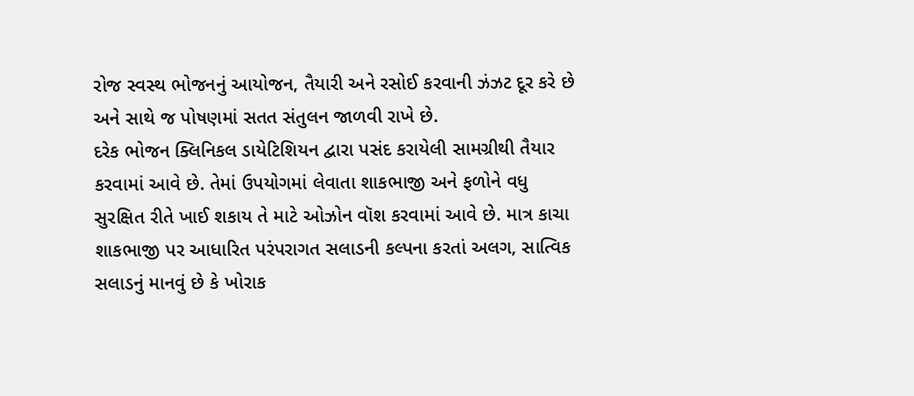રોજ સ્વસ્થ ભોજનનું આયોજન, તૈયારી અને રસોઈ કરવાની ઝંઝટ દૂર કરે છે અને સાથે જ પોષણમાં સતત સંતુલન જાળવી રાખે છે.
દરેક ભોજન ક્લિનિકલ ડાયેટિશિયન દ્વારા પસંદ કરાયેલી સામગ્રીથી તૈયાર કરવામાં આવે છે. તેમાં ઉપયોગમાં લેવાતા શાકભાજી અને ફળોને વધુ સુરક્ષિત રીતે ખાઈ શકાય તે માટે ઓઝોન વૉશ કરવામાં આવે છે. માત્ર કાચા શાકભાજી પર આધારિત પરંપરાગત સલાડની કલ્પના કરતાં અલગ, સાત્વિક સલાડનું માનવું છે કે ખોરાક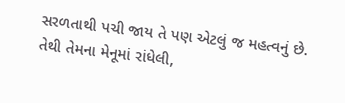સરળતાથી પચી જાય તે પણ એટલું જ મહત્વનું છે. તેથી તેમના મેનૂમાં રાંધેલી,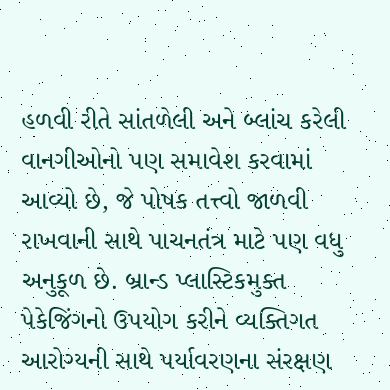હળવી રીતે સાંતળેલી અને બ્લાંચ કરેલી વાનગીઓનો પણ સમાવેશ કરવામાં આવ્યો છે, જે પોષક તત્ત્વો જાળવી રાખવાની સાથે પાચનતંત્ર માટે પણ વધુ અનુકૂળ છે. બ્રાન્ડ પ્લાસ્ટિકમુક્ત પેકેજિંગનો ઉપયોગ કરીને વ્યક્તિગત આરોગ્યની સાથે પર્યાવરણના સંરક્ષણ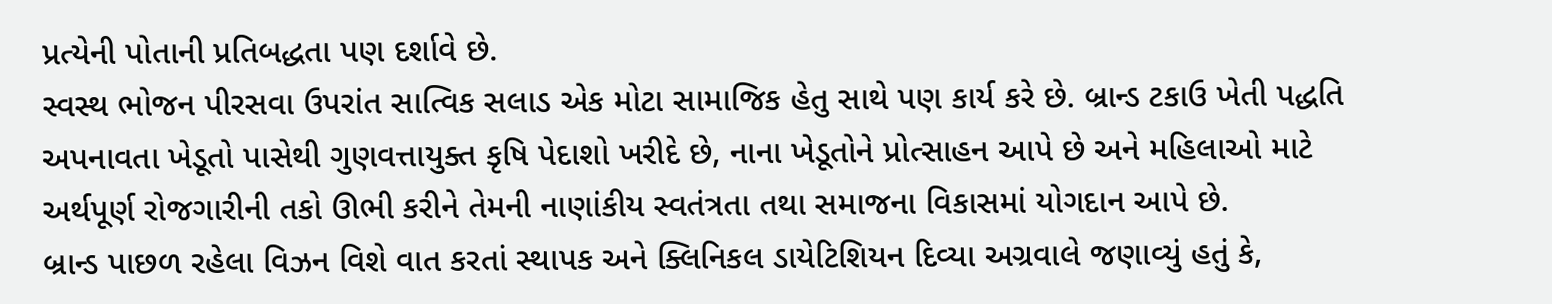પ્રત્યેની પોતાની પ્રતિબદ્ધતા પણ દર્શાવે છે.
સ્વસ્થ ભોજન પીરસવા ઉપરાંત સાત્વિક સલાડ એક મોટા સામાજિક હેતુ સાથે પણ કાર્ય કરે છે. બ્રાન્ડ ટકાઉ ખેતી પદ્ધતિ અપનાવતા ખેડૂતો પાસેથી ગુણવત્તાયુક્ત કૃષિ પેદાશો ખરીદે છે, નાના ખેડૂતોને પ્રોત્સાહન આપે છે અને મહિલાઓ માટે અર્થપૂર્ણ રોજગારીની તકો ઊભી કરીને તેમની નાણાંકીય સ્વતંત્રતા તથા સમાજના વિકાસમાં યોગદાન આપે છે.
બ્રાન્ડ પાછળ રહેલા વિઝન વિશે વાત કરતાં સ્થાપક અને ક્લિનિકલ ડાયેટિશિયન દિવ્યા અગ્રવાલે જણાવ્યું હતું કે,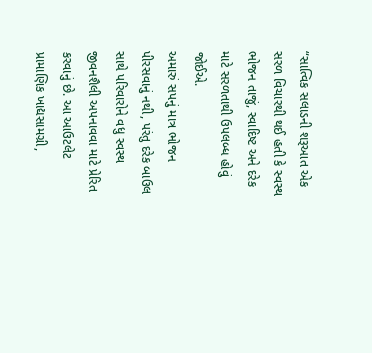“સાત્વિક સલાડની શરૂઆત એક સરળ વિચારથી થઈ હતી કે સ્વસ્થ ભોજન તાજું, સ્વાદિષ્ટ અને દરેક માટે સરળતાથી ઉપલબ્ધ હોવું જોઈએ.
અમારું સપનું માત્ર ભોજન પીરસવાનું નથી, પરંતુ દરેક બાઉલ સાથે પરિવારોને વધુ સ્વસ્થ જીવનશૈલી અપનાવવા માટે પ્રેરિત કરવાનું છે. આ આઉટલેટ પ્રામાણિક ખાદ્યસામગ્રી,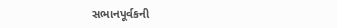સભાનપૂર્વકની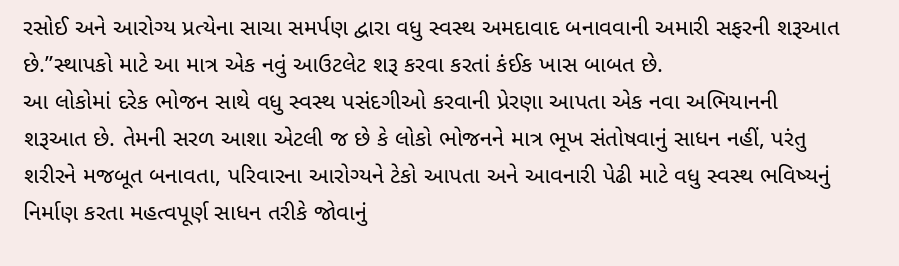રસોઈ અને આરોગ્ય પ્રત્યેના સાચા સમર્પણ દ્વારા વધુ સ્વસ્થ અમદાવાદ બનાવવાની અમારી સફરની શરૂઆત છે.”સ્થાપકો માટે આ માત્ર એક નવું આઉટલેટ શરૂ કરવા કરતાં કંઈક ખાસ બાબત છે.
આ લોકોમાં દરેક ભોજન સાથે વધુ સ્વસ્થ પસંદગીઓ કરવાની પ્રેરણા આપતા એક નવા અભિયાનની શરૂઆત છે. તેમની સરળ આશા એટલી જ છે કે લોકો ભોજનને માત્ર ભૂખ સંતોષવાનું સાધન નહીં, પરંતુ શરીરને મજબૂત બનાવતા, પરિવારના આરોગ્યને ટેકો આપતા અને આવનારી પેઢી માટે વધુ સ્વસ્થ ભવિષ્યનું નિર્માણ કરતા મહત્વપૂર્ણ સાધન તરીકે જોવાનું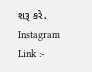શરૂ કરે.
Instagram Link :-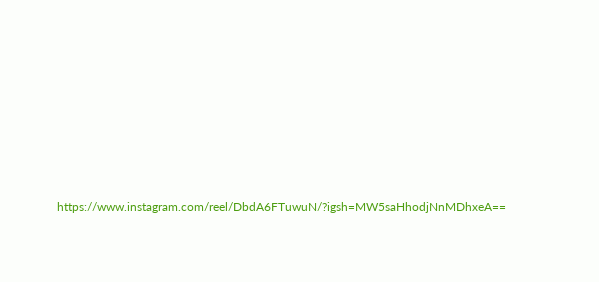https://www.instagram.com/reel/DbdA6FTuwuN/?igsh=MW5saHhodjNnMDhxeA==